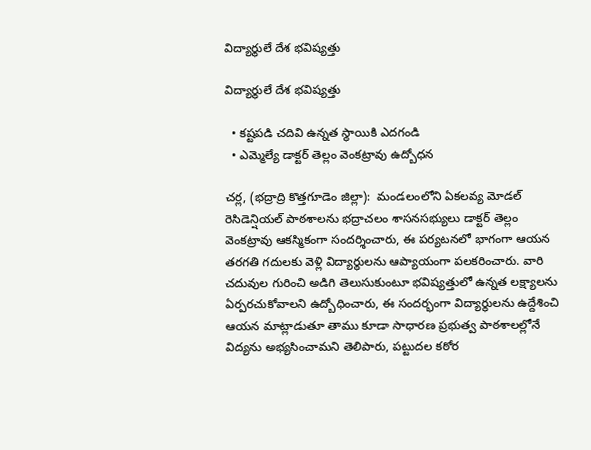విద్యార్థులే దేశ భవిష్యత్తు

విద్యార్థులే దేశ భవిష్యత్తు

  • కష్టపడి చదివి ఉన్నత స్థాయికి ఎదగండి
  • ఎమ్మెల్యే డాక్టర్ తెల్లం వెంకట్రావు ఉద్బోధన

చర్ల, (భద్రాద్రి కొత్తగూడెం జిల్లా):  మండలంలోని ఏకలవ్య మోడల్ రెసిడెన్షియల్ పాఠశాలను భద్రాచలం శాసనసభ్యులు డాక్టర్ తెల్లం వెంకట్రావు ఆకస్మికంగా సందర్శించారు, ఈ పర్యటనలో భాగంగా ఆయన తరగతి గదులకు వెళ్లి విద్యార్థులను ఆప్యాయంగా పలకరించారు. వారి చదువుల గురించి అడిగి తెలుసుకుంటూ భవిష్యత్తులో ఉన్నత లక్ష్యాలను ఏర్పరచుకోవాలని ఉద్బోధించారు, ఈ సందర్భంగా విద్యార్థులను ఉద్దేశించి ఆయన మాట్లాడుతూ తాము కూడా సాధారణ ప్రభుత్వ పాఠశాలల్లోనే విద్యను అభ్యసించామని తెలిపారు, పట్టుదల కఠోర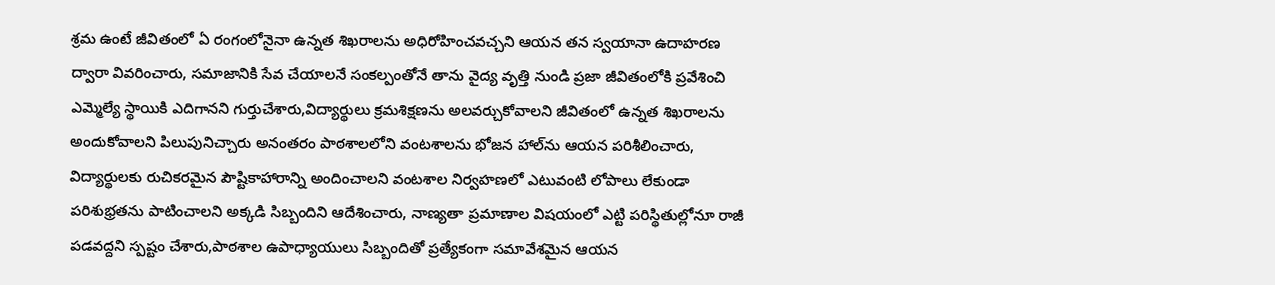శ్రమ ఉంటే జీవితంలో ఏ రంగంలోనైనా ఉన్నత శిఖరాలను అధిరోహించవచ్చని ఆయన తన స్వయానా ఉదాహరణ ద్వారా వివరించారు, సమాజానికి సేవ చేయాలనే సంకల్పంతోనే తాను వైద్య వృత్తి నుండి ప్రజా జీవితంలోకి ప్రవేశించి ఎమ్మెల్యే స్థాయికి ఎదిగానని గుర్తుచేశారు,విద్యార్థులు క్రమశిక్షణను అలవర్చుకోవాలని జీవితంలో ఉన్నత శిఖరాలను అందుకోవాలని పిలుపునిచ్చారు అనంతరం పాఠశాలలోని వంటశాలను భోజన హాల్‌ను ఆయన పరిశీలించారు, విద్యార్థులకు రుచికరమైన పౌష్టికాహారాన్ని అందించాలని వంటశాల నిర్వహణలో ఎటువంటి లోపాలు లేకుండా పరిశుభ్రతను పాటించాలని అక్కడి సిబ్బందిని ఆదేశించారు, నాణ్యతా ప్రమాణాల విషయంలో ఎట్టి పరిస్థితుల్లోనూ రాజీ పడవద్దని స్పష్టం చేశారు,పాఠశాల ఉపాధ్యాయులు సిబ్బందితో ప్రత్యేకంగా సమావేశమైన ఆయన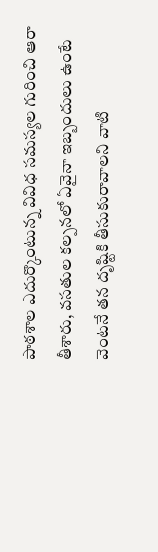పాఠశాల ఎదుర్కొంటున్న వివిధ సమస్యల గురించి ఆరా తీశారు, వసతుల కల్పనలో ఏవైనా ఇబ్బందులు ఉంటే వెంటనే తన దృష్టికి తీసుకురావాలని వాటి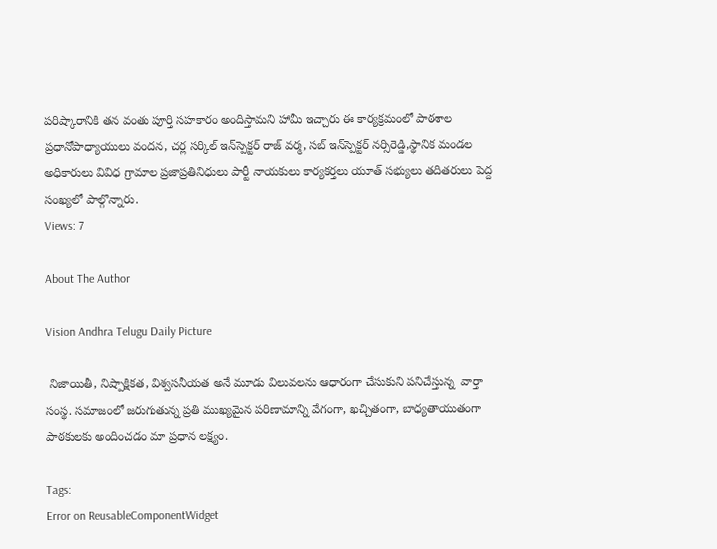పరిష్కారానికి తన వంతు పూర్తి సహకారం అందిస్తామని హామీ ఇచ్చారు ఈ కార్యక్రమంలో పాఠశాల ప్రధానోపాధ్యాయులు వందన, చర్ల సర్కిల్ ఇన్‌స్పెక్టర్ రాజ్ వర్మ, సబ్ ఇన్‌స్పెక్టర్ నర్సిరెడ్డి,స్థానిక మండల అధికారులు వివిధ గ్రామాల ప్రజాప్రతినిధులు పార్టీ నాయకులు కార్యకర్తలు యూత్ సభ్యులు తదితరులు పెద్ద సంఖ్యలో పాల్గొన్నారు.
Views: 7

About The Author

Vision Andhra Telugu Daily Picture

 నిజాయితీ, నిష్పాక్షికత, విశ్వసనీయత అనే మూడు విలువలను ఆధారంగా చేసుకుని పనిచేస్తున్న  వార్తా సంస్థ. సమాజంలో జరుగుతున్న ప్రతి ముఖ్యమైన పరిణామాన్ని వేగంగా, ఖచ్చితంగా, బాధ్యతాయుతంగా పాఠకులకు అందించడం మా ప్రధాన లక్ష్యం.

Tags:
Error on ReusableComponentWidget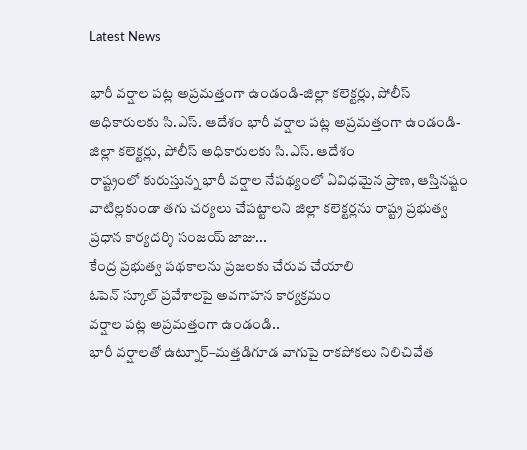Latest News

భారీ వర్షాల పట్ల అప్రమత్తంగా ఉండండి-జిల్లా కలెక్టర్లు, పోలీస్ అధికారులకు సి.ఎస్. ఆదేశం భారీ వర్షాల పట్ల అప్రమత్తంగా ఉండండి-జిల్లా కలెక్టర్లు, పోలీస్ అధికారులకు సి.ఎస్. ఆదేశం
రాష్ట్రంలో కురుస్తున్న భారీ వర్షాల నేపథ్యంలో ఏవిధమైన ప్రాణ, ఆస్తినష్టం వాటిల్లకుండా తగు చర్యలు చేపట్టాలని జిల్లా కలెక్టర్లను రాష్ట్ర ప్రభుత్వ ప్రధాన కార్యదర్శి సంజయ్ జాజు...
కేంద్ర ప్ర‌భుత్వ ప‌థ‌కాల‌ను ప్ర‌జ‌ల‌కు చేరువ చేయాలి
ఓపెన్ స్కూల్ ప్రవేశాలపై అవగాహన కార్యక్రమం
వర్షాల పట్ల అప్రమత్తంగా ఉండండి..
భారీ వర్షాలతో ఉట్నూర్–మత్తడిగూడ వాగుపై రాకపోకలు నిలిచివేత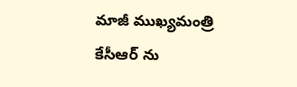మాజీ ముఖ్యమంత్రి కేసీఆర్ ను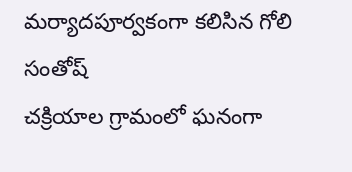మర్యాదపూర్వకంగా కలిసిన గోలి సంతోష్
చక్రియాల గ్రామంలో ఘనంగా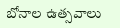బోనాల ఉత్సవాలు